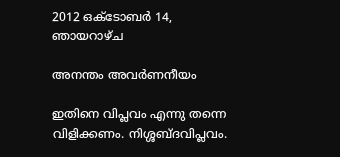2012 ഒക്‌ടോബർ 14, ഞായറാഴ്‌ച

അനന്തം അവര്‍ണനീയം

ഇതിനെ വിപ്ലവം എന്നു തന്നെ വിളിക്കണം. നിശ്ശബ്ദവിപ്ലവം.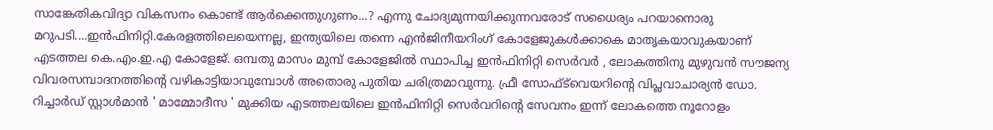സാങ്കേതികവിദ്യാ വികസനം കൊണ്ട് ആര്‍ക്കെന്തുഗുണം...? എന്നു ചോദ്യമുന്നയിക്കുന്നവരോട് സധൈര്യം പറയാനൊരു മറുപടി....ഇന്‍ഫിനിറ്റി.കേരളത്തിലെയെന്നല്ല, ഇന്ത്യയിലെ തന്നെ എന്‍ജിനീയറിംഗ് കോളേജുകള്‍ക്കാകെ മാതൃകയാവുകയാണ് എടത്തല കെ.എം.ഇ.എ കോളേജ്. ഒമ്പതു മാസം മുമ്പ് കോളേജില്‍ സ്ഥാപിച്ച ഇന്‍ഫിനിറ്റി സെര്‍വര്‍ , ലോകത്തിനു മുഴുവന്‍ സൗജന്യ വിവരസമ്പാദനത്തിന്റെ വഴികാട്ടിയാവുമ്പോള്‍ അതൊരു പുതിയ ചരിത്രമാവുന്നു. ഫ്രീ സോഫ്ട്‌വെയറിന്റെ വിപ്ലവാചാര്യന്‍ ഡോ. റിച്ചാര്‍ഡ് സ്റ്റാള്‍മാന്‍ ' മാമ്മോദീസ ' മുക്കിയ എടത്തലയിലെ ഇന്‍ഫിനിറ്റി സെര്‍വറിന്റെ സേവനം ഇന്ന് ലോകത്തെ നൂറോളം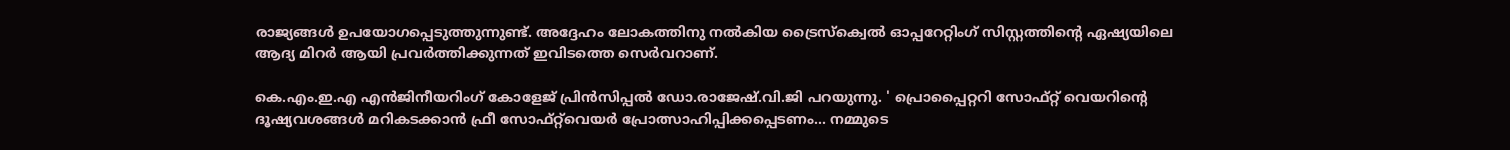രാജ്യങ്ങള്‍ ഉപയോഗപ്പെടുത്തുന്നുണ്ട്. അദ്ദേഹം ലോകത്തിനു നല്‍കിയ ട്രൈസ്‌ക്വെല്‍ ഓപ്പറേറ്റിംഗ് സിസ്റ്റത്തിന്റെ ഏഷ്യയിലെ ആദ്യ മിറര്‍ ആയി പ്രവര്‍ത്തിക്കുന്നത് ഇവിടത്തെ സെര്‍വറാണ്.

കെ.എം.ഇ.എ എന്‍ജിനീയറിംഗ് കോളേജ് പ്രിന്‍സിപ്പല്‍ ഡോ.രാജേഷ്.വി.ജി പറയുന്നു. ' പ്രൊപ്പൈറ്ററി സോഫ്റ്റ് വെയറിന്റെ ദൂഷ്യവശങ്ങള്‍ മറികടക്കാന്‍ ഫ്രീ സോഫ്റ്റ്‌വെയര്‍ പ്രോത്സാഹിപ്പിക്കപ്പെടണം... നമ്മുടെ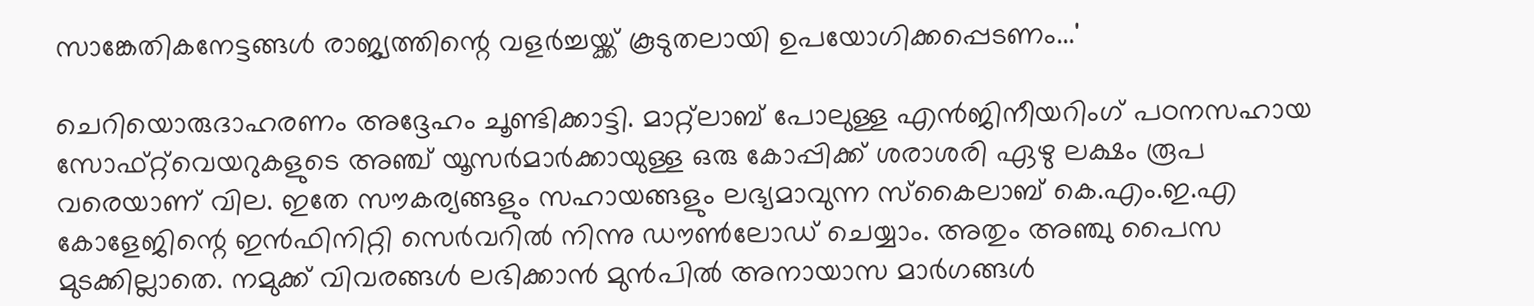സാങ്കേതികനേട്ടങ്ങള്‍ രാജ്യത്തിന്റെ വളര്‍ച്ചയ്ക്ക് കൂടുതലായി ഉപയോഗിക്കപ്പെടണം...'

ചെറിയൊരുദാഹരണം അദ്ദേഹം ചൂണ്ടിക്കാട്ടി. മാറ്റ്‌ലാബ് പോലുള്ള എന്‍ജിനീയറിംഗ് പഠനസഹായ സോഫ്റ്റ്‌വെയറുകളുടെ അഞ്ച് യൂസര്‍മാര്‍ക്കായുള്ള ഒരു കോപ്പിക്ക് ശരാശരി ഏഴു ലക്ഷം രൂപ വരെയാണ് വില. ഇതേ സൗകര്യങ്ങളും സഹായങ്ങളും ലഭ്യമാവുന്ന സ്‌കൈലാബ് കെ.എം.ഇ.എ കോളേജിന്റെ ഇന്‍ഫിനിറ്റി സെര്‍വറില്‍ നിന്നു ഡൗണ്‍ലോഡ് ചെയ്യാം. അതും അഞ്ചു പൈസ മുടക്കില്ലാതെ. നമുക്ക് വിവരങ്ങള്‍ ലഭിക്കാന്‍ മുന്‍പില്‍ അനായാസ മാര്‍ഗങ്ങള്‍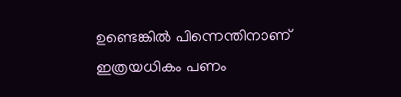ഉണ്ടെങ്കില്‍ പിന്നെന്തിനാണ് ഇത്രയധികം പണം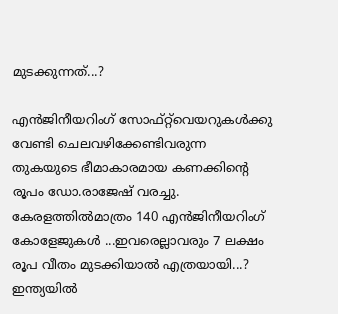മുടക്കുന്നത്...?

എന്‍ജിനീയറിംഗ് സോഫ്റ്റ്‌വെയറുകള്‍ക്കു വേണ്ടി ചെലവഴിക്കേണ്ടിവരുന്ന തുകയുടെ ഭീമാകാരമായ കണക്കിന്റെ രൂപം ഡോ.രാജേഷ് വരച്ചു. കേരളത്തില്‍മാത്രം 140 എന്‍ജിനീയറിംഗ് കോളേജുകള്‍ ...ഇവരെല്ലാവരും 7 ലക്ഷം രൂപ വീതം മുടക്കിയാല്‍ എത്രയായി...? ഇന്ത്യയില്‍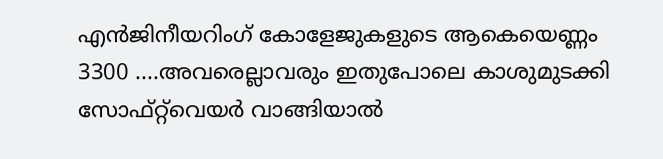എന്‍ജിനീയറിംഗ് കോളേജുകളുടെ ആകെയെണ്ണം 3300 ....അവരെല്ലാവരും ഇതുപോലെ കാശുമുടക്കി സോഫ്റ്റ്‌വെയര്‍ വാങ്ങിയാല്‍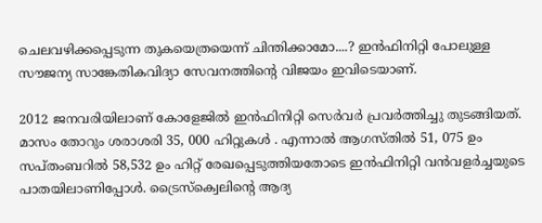ചെലവഴിക്കപ്പെടുന്ന തുകയെത്രയെന്ന് ചിന്തിക്കാമോ....? ഇന്‍ഫിനിറ്റി പോലുള്ള സൗജന്യ സാങ്കേതികവിദ്യാ സേവനത്തിന്റെ വിജയം ഇവിടെയാണ്.

2012 ജനവരിയിലാണ് കോളേജില്‍ ഇന്‍ഫിനിറ്റി സെര്‍വര്‍ പ്രവര്‍ത്തിച്ചു തുടങ്ങിയത്. മാസം തോറും ശരാശരി 35, 000 ഹിറ്റുകള്‍ . എന്നാല്‍ ആഗസ്തില്‍ 51, 075 ഉം സപ്തംബറില്‍ 58,532 ഉം ഹിറ്റ് രേഖപ്പെടുത്തിയതോടെ ഇന്‍ഫിനിറ്റി വന്‍വളര്‍ച്ചയുടെ പാതയിലാണിപ്പോള്‍. ട്രൈസ്‌ക്വെലിന്റെ ആദ്യ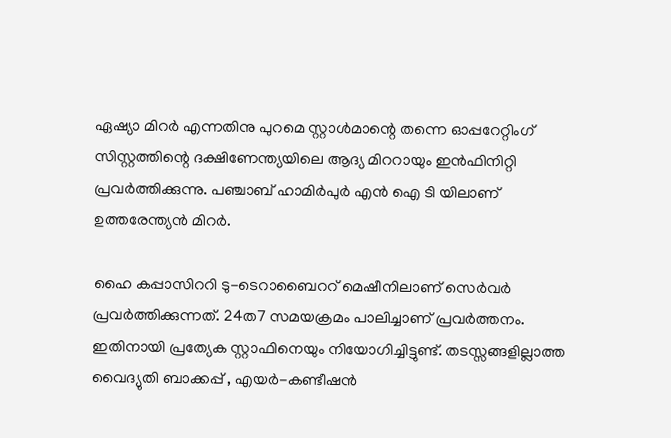ഏഷ്യാ മിറര്‍ എന്നതിനു പുറമെ സ്റ്റാള്‍മാന്റെ തന്നെ ഓപ്പറേറ്റിംഗ് സിസ്റ്റത്തിന്റെ ദക്ഷിണേന്ത്യയിലെ ആദ്യ മിററായും ഇന്‍ഫിനിറ്റി പ്രവര്‍ത്തിക്കുന്നു. പഞ്ചാബ് ഹാമിര്‍പുര്‍ എന്‍ ഐ ടി യിലാണ് ഉത്തരേന്ത്യന്‍ മിറര്‍.

ഹൈ കപ്പാസിററി ടു-ടെറാബൈററ് മെഷീനിലാണ് സെര്‍വര്‍ പ്രവര്‍ത്തിക്കുന്നത്. 24ത7 സമയക്രമം പാലിച്ചാണ് പ്രവര്‍ത്തനം. ഇതിനായി പ്രത്യേക സ്റ്റാഫിനെയും നിയോഗിച്ചിട്ടുണ്ട്. തടസ്സങ്ങളില്ലാത്ത വൈദ്യുതി ബാക്കപ്പ് , എയര്‍-കണ്ടീഷന്‍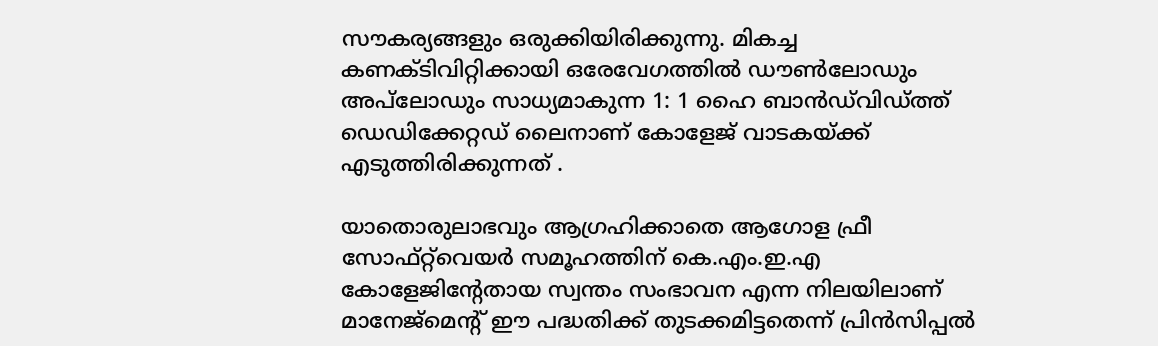സൗകര്യങ്ങളും ഒരുക്കിയിരിക്കുന്നു. മികച്ച കണക്ടിവിറ്റിക്കായി ഒരേവേഗത്തില്‍ ഡൗണ്‍ലോഡും അപ്‌ലോഡും സാധ്യമാകുന്ന 1: 1 ഹൈ ബാന്‍ഡ്‌വിഡ്ത്ത് ഡെഡിക്കേറ്റഡ് ലൈനാണ് കോളേജ് വാടകയ്ക്ക് എടുത്തിരിക്കുന്നത് .

യാതൊരുലാഭവും ആഗ്രഹിക്കാതെ ആഗോള ഫ്രീ സോഫ്റ്റ്‌വെയര്‍ സമൂഹത്തിന് കെ.എം.ഇ.എ കോളേജിന്റേതായ സ്വന്തം സംഭാവന എന്ന നിലയിലാണ് മാനേജ്‌മെന്റ് ഈ പദ്ധതിക്ക് തുടക്കമിട്ടതെന്ന് പ്രിന്‍സിപ്പല്‍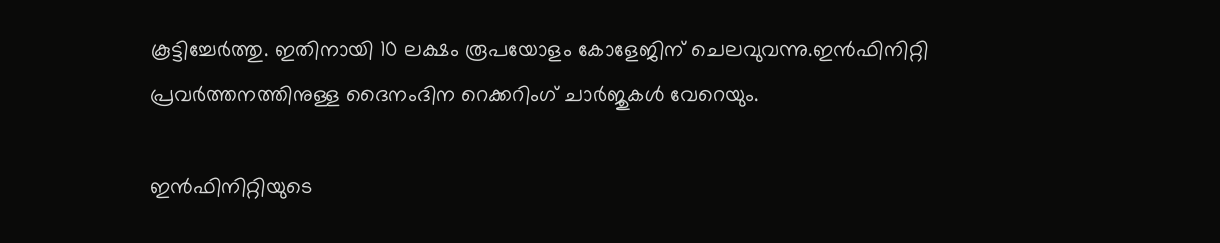കൂട്ടിച്ചേര്‍ത്തു. ഇതിനായി 10 ലക്ഷം രൂപയോളം കോളേജിന് ചെലവുവന്നു.ഇന്‍ഫിനിറ്റി പ്രവര്‍ത്തനത്തിനുള്ള ദൈനംദിന റെക്കറിംഗ് ചാര്‍ജുകള്‍ വേറെയും.

ഇന്‍ഫിനിറ്റിയുടെ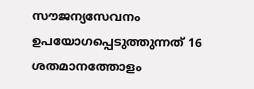സൗജന്യസേവനം ഉപയോഗപ്പെടുത്തുന്നത് 16 ശതമാനത്തോളം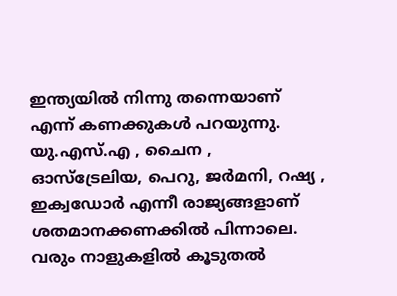ഇന്ത്യയില്‍ നിന്നു തന്നെയാണ് എന്ന് കണക്കുകള്‍ പറയുന്നു. യു.എസ്.എ , ചൈന , ഓസ്‌ട്രേലിയ, പെറു, ജര്‍മനി, റഷ്യ , ഇക്വഡോര്‍ എന്നീ രാജ്യങ്ങളാണ് ശതമാനക്കണക്കില്‍ പിന്നാലെ. വരും നാളുകളില്‍ കൂടുതല്‍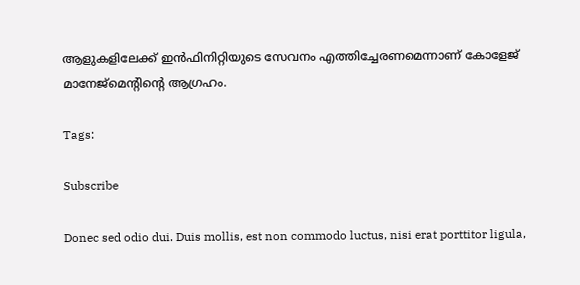ആളുകളിലേക്ക് ഇന്‍ഫിനിറ്റിയുടെ സേവനം എത്തിച്ചേരണമെന്നാണ് കോളേജ് മാനേജ്‌മെന്റിന്റെ ആഗ്രഹം.

Tags:

Subscribe

Donec sed odio dui. Duis mollis, est non commodo luctus, nisi erat porttitor ligula,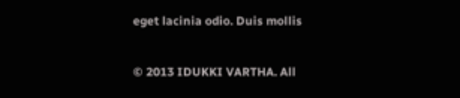eget lacinia odio. Duis mollis

© 2013 IDUKKI VARTHA. All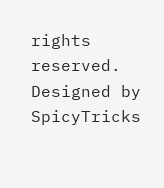rights reserved.
Designed by SpicyTricks